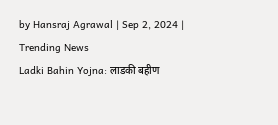by Hansraj Agrawal | Sep 2, 2024 | Trending News
Ladki Bahin Yojna: लाडकी बहीण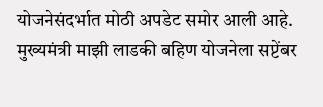योजनेसंदर्भात मोठी अपडेट समोर आली आहे. मुख्यमंत्री माझी लाडकी बहिण योजनेला सप्टेंबर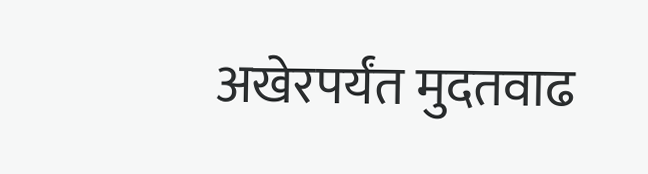अखेरपर्यंत मुदतवाढ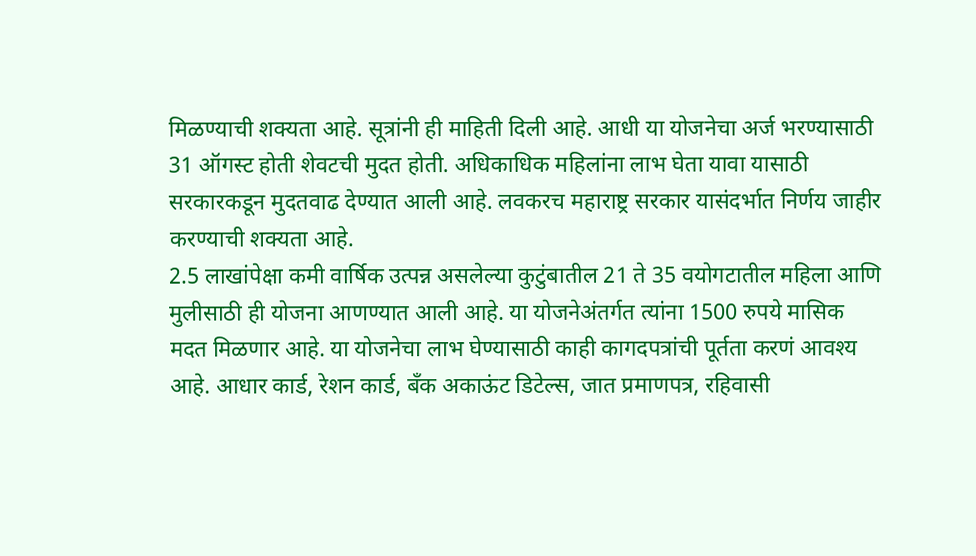मिळण्याची शक्यता आहे. सूत्रांनी ही माहिती दिली आहे. आधी या योजनेचा अर्ज भरण्यासाठी 31 ऑगस्ट होती शेवटची मुदत होती. अधिकाधिक महिलांना लाभ घेता यावा यासाठी सरकारकडून मुदतवाढ देण्यात आली आहे. लवकरच महाराष्ट्र सरकार यासंदर्भात निर्णय जाहीर करण्याची शक्यता आहे.
2.5 लाखांपेक्षा कमी वार्षिक उत्पन्न असलेल्या कुटुंबातील 21 ते 35 वयोगटातील महिला आणि मुलीसाठी ही योजना आणण्यात आली आहे. या योजनेअंतर्गत त्यांना 1500 रुपये मासिक मदत मिळणार आहे. या योजनेचा लाभ घेण्यासाठी काही कागदपत्रांची पूर्तता करणं आवश्य आहे. आधार कार्ड, रेशन कार्ड, बँक अकाऊंट डिटेल्स, जात प्रमाणपत्र, रहिवासी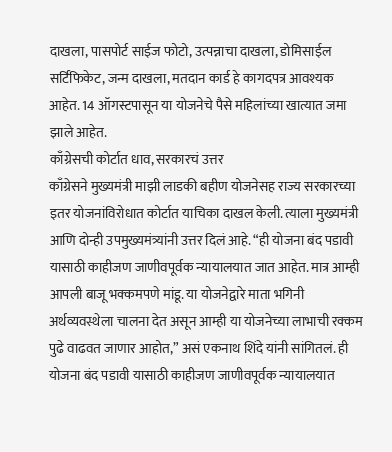दाखला, पासपोर्ट साईज फोटो, उत्पन्नाचा दाखला, डोमिसाईल सर्टिफिकेट, जन्म दाखला, मतदान कार्ड हे कागदपत्र आवश्यक आहेत. 14 ऑगस्टपासून या योजनेचे पैसे महिलांच्या खात्यात जमा झाले आहेत.
काँग्रेसची कोर्टात धाव, सरकारचं उत्तर
काँग्रेसने मुख्यमंत्री माझी लाडकी बहीण योजनेसह राज्य सरकारच्या इतर योजनांविरोधात कोर्टात याचिका दाखल केली. त्याला मुख्यमंत्री आणि दोन्ही उपमुख्यमंत्र्यांनी उत्तर दिलं आहे. “ही योजना बंद पडावी यासाठी काहीजण जाणीवपूर्वक न्यायालयात जात आहेत. मात्र आम्ही आपली बाजू भक्कमपणे मांडू. या योजनेद्वारे माता भगिनी अर्थव्यवस्थेला चालना देत असून आम्ही या योजनेच्या लाभाची रक्कम पुढे वाढवत जाणार आहोत,” असं एकनाथ शिंदे यांनी सांगितलं. ही योजना बंद पडावी यासाठी काहीजण जाणीवपूर्वक न्यायालयात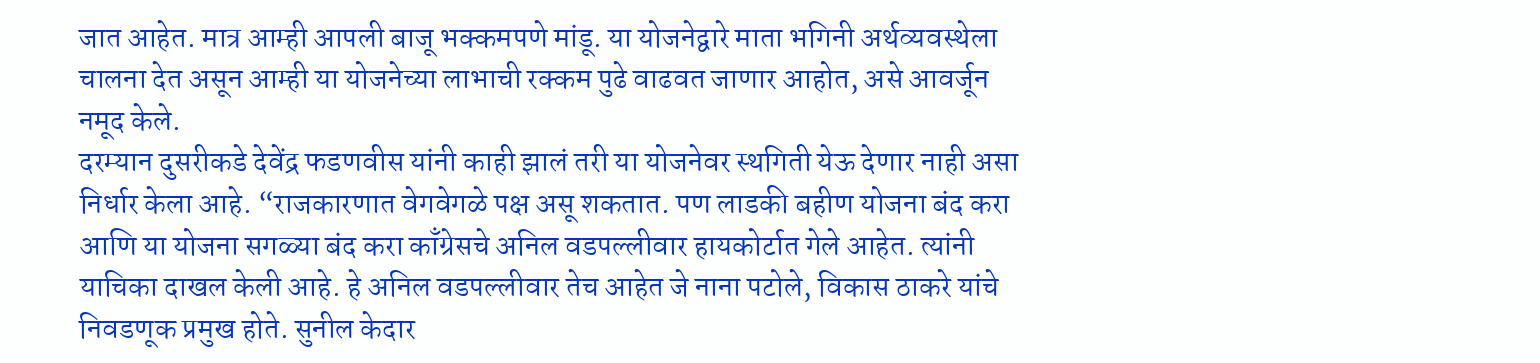जात आहेत. मात्र आम्ही आपली बाजू भक्कमपणे मांडू. या योजनेद्वारे माता भगिनी अर्थव्यवस्थेला चालना देत असून आम्ही या योजनेच्या लाभाची रक्कम पुढे वाढवत जाणार आहोत, असे आवर्जून नमूद केले.
दरम्यान दुसरीकडे देवेंद्र फडणवीस यांनी काही झालं तरी या योजनेवर स्थगिती येऊ देणार नाही असा निर्धार केला आहे. “राजकारणात वेगवेगळे पक्ष असू शकतात. पण लाडकी बहीण योजना बंद करा आणि या योजना सगळ्या बंद करा काँग्रेसचे अनिल वडपल्लीवार हायकोर्टात गेले आहेत. त्यांनी याचिका दाखल केली आहे. हे अनिल वडपल्लीवार तेच आहेत जे नाना पटोले, विकास ठाकरे यांचे निवडणूक प्रमुख होते. सुनील केदार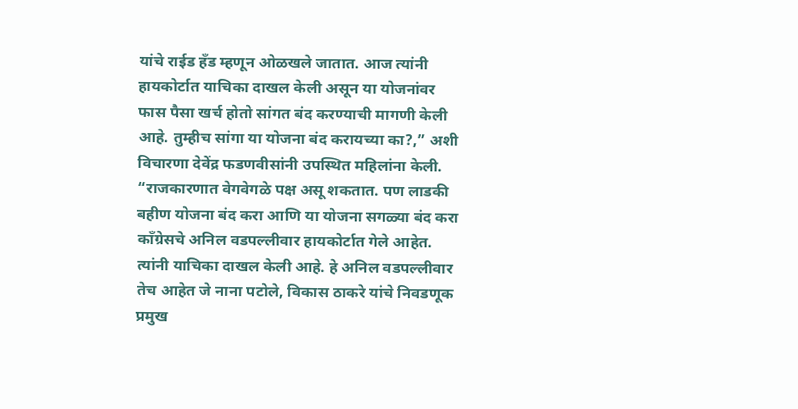यांचे राईड हँड म्हणून ओळखले जातात. आज त्यांनी हायकोर्टात याचिका दाखल केली असून या योजनांवर फास पैसा खर्च होतो सांगत बंद करण्याची मागणी केली आहे. तुम्हीच सांगा या योजना बंद करायच्या का?,” अशी विचारणा देवेंद्र फडणवीसांनी उपस्थित महिलांना केली.
“राजकारणात वेगवेगळे पक्ष असू शकतात. पण लाडकी बहीण योजना बंद करा आणि या योजना सगळ्या बंद करा काँग्रेसचे अनिल वडपल्लीवार हायकोर्टात गेले आहेत. त्यांनी याचिका दाखल केली आहे. हे अनिल वडपल्लीवार तेच आहेत जे नाना पटोले, विकास ठाकरे यांचे निवडणूक प्रमुख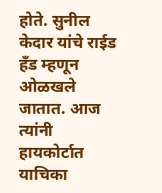होते. सुनील केदार यांचे राईड हँड म्हणून ओळखले जातात. आज त्यांनी हायकोर्टात याचिका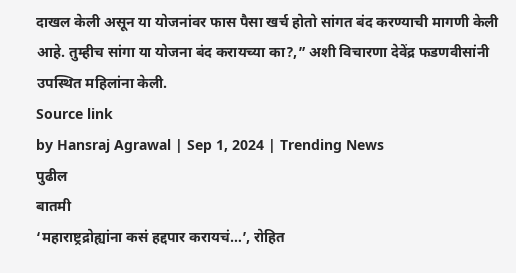दाखल केली असून या योजनांवर फास पैसा खर्च होतो सांगत बंद करण्याची मागणी केली आहे. तुम्हीच सांगा या योजना बंद करायच्या का?,” अशी विचारणा देवेंद्र फडणवीसांनी उपस्थित महिलांना केली.
Source link
by Hansraj Agrawal | Sep 1, 2024 | Trending News
पुढील
बातमी
‘महाराष्ट्रद्रोह्यांना कसं हद्दपार करायचं…’, रोहित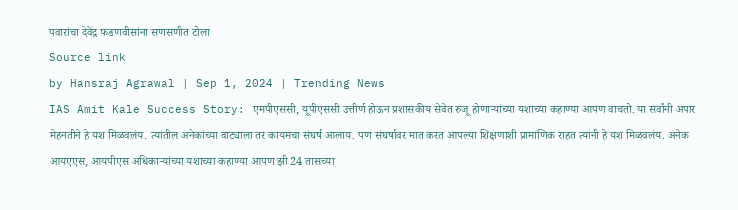पवारांचा देवेंद्र फडणवीसांना सणसणीत टोला
Source link
by Hansraj Agrawal | Sep 1, 2024 | Trending News
IAS Amit Kale Success Story: एमपीएससी, यूपीएससी उत्तीर्ण होऊन प्रशासकीय सेवेत रुजू होणाऱ्यांच्या यशाच्या कहाण्या आपण वाचतो. या सर्वांनी अपार मेहनतीने हे यश मिळवलंय. त्यांतील अनेकांच्या वाट्याला तर कायमचा संघर्ष आलाय. पण संघर्षावर मात करत आपल्या शिक्षणाशी प्रामाणिक राहत त्यांनी हे यश मिळवलंय. अनेक आयएएस, आयपीएस अधिकाऱ्यांच्या यशाच्या कहाण्या आपण झी 24 तासच्या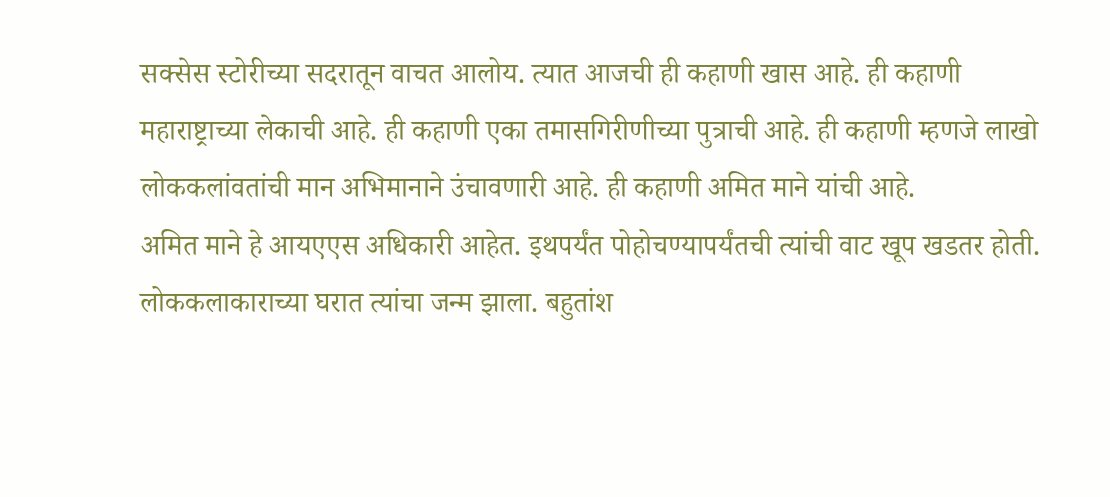सक्सेस स्टोरीच्या सदरातून वाचत आलोय. त्यात आजची ही कहाणी खास आहे. ही कहाणी महाराष्ट्राच्या लेकाची आहे. ही कहाणी एका तमासगिरीणीच्या पुत्राची आहे. ही कहाणी म्हणजे लाखो लोककलांवतांची मान अभिमानाने उंचावणारी आहे. ही कहाणी अमित माने यांची आहे.
अमित माने हे आयएएस अधिकारी आहेत. इथपर्यंत पोहोचण्यापर्यंतची त्यांची वाट खूप खडतर होती. लोककलाकाराच्या घरात त्यांचा जन्म झाला. बहुतांश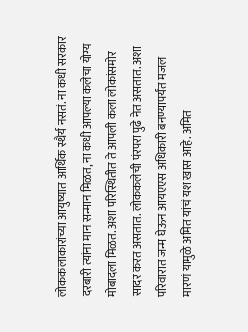लोककलाकारांच्या आयुष्यात आर्थिक स्थैर्य नसतं. ना कधी सरकार दरबारी त्यांना मान सन्मान मिळत, ना कधी आपल्या कलेचा योग्य मोबादला मिळत. अशा परिस्थितीत ते आपली कला लोकांसमोर सादर करत असतात. लोककलेची पंरपरा पुढे नेत असतात. अशा परिवारात जन्म घेऊन आयएएस अधिकारी बनण्यापर्यंत मजल मारणं यामुळे अमित यांचं यश खास आहे. अमित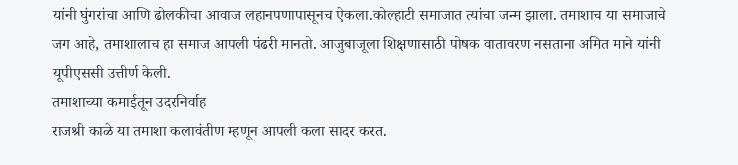यांनी घुंगरांचा आणि ढोलकीचा आवाज लहानपणापासूनच ऐकला.कोल्हाटी समाजात त्यांचा जन्म झाला. तमाशाच या समाजाचे जग आहे, तमाशालाच हा समाज आपली पंढरी मानतो. आजुबाजूला शिक्षणासाठी पोषक वातावरण नसताना अमित माने यांनी यूपीएससी उत्तीर्ण केली.
तमाशाच्या कमाईतून उदरनिर्वाह
राजश्री काळे या तमाशा कलावंतीण म्हणून आपली कला सादर करत.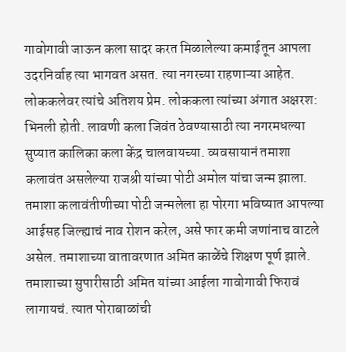गावोगावी जाऊन कला सादर करत मिळालेल्या कमाईतून आपला उदरनिर्वाह त्या भागवत असत. त्या नगरच्या राहणाऱ्या आहेत. लोककलेवर त्यांचे अतिशय प्रेम. लोककला त्यांच्या अंगात अक्षरश: भिनली होती. लावणी कला जिवंत ठेवण्यासाठी त्या नगरमधल्या सुप्यात कालिका कला केंद्र चालवायच्या. व्यवसायानं तमाशा कलावंत असलेल्या राजश्री यांच्या पोटी अमोल यांचा जन्म झाला. तमाशा कलावंतीणीच्या पोटी जन्मलेला हा पोरगा भविष्यात आपल्या आईसह जिल्ह्याचं नाव रोशन करेल, असे फार कमी जणांनाच वाटले असेल. तमाशाच्या वातावरणात अमित काळेंचे शिक्षण पूर्ण झाले. तमाशाच्या सुपारीसाठी अमित यांच्या आईला गावोगावी फिरावं लागायचं. त्यात पोराबाळांची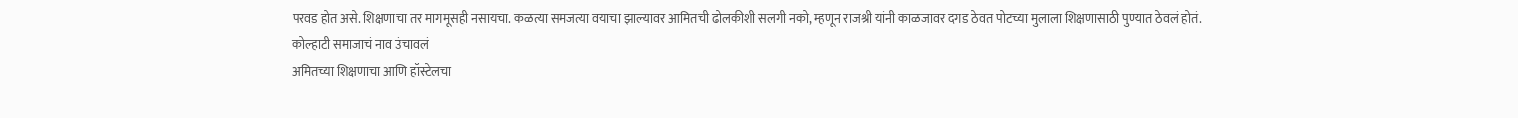परवड होत असे. शिक्षणाचा तर मागमूसही नसायचा. कळत्या समजत्या वयाचा झाल्यावर आमितची ढोलकीशी सलगी नको, म्हणून राजश्री यांनी काळजावर दगड ठेवत पोटच्या मुलाला शिक्षणासाठी पुण्यात ठेवलं होतं.
कोल्हाटी समाजाचं नाव उंचावलं
अमितच्या शिक्षणाचा आणि हॉस्टेलचा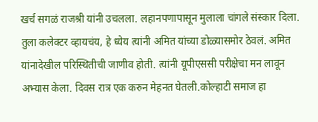खर्च सगळं राजश्री यांनी उचलला. लहानपणापासून मुलाला चांगले संस्कार दिला. तुला कलेक्टर व्हायचंय, हे ध्येय त्यांनी अमित यांच्या डोळ्यासमोर ठेवलं. अमित यांनादेखील परिस्थितीची जाणीव होती. त्यांनी यूपीएससी परीक्षेचा मन लावून अभ्यास केला. दिवस रात्र एक करुन मेहनत घेतली.कोल्हाटी समाज हा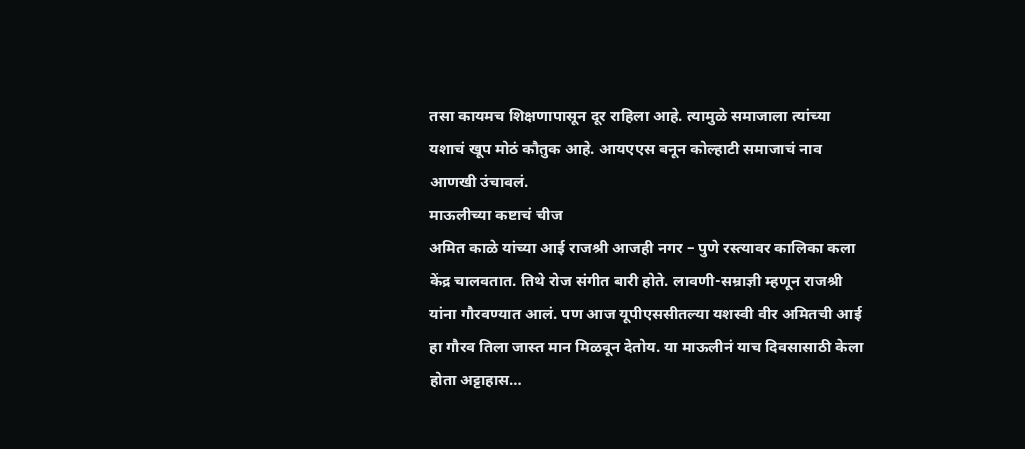तसा कायमच शिक्षणापासून दूर राहिला आहे. त्यामुळे समाजाला त्यांच्या यशाचं खूप मोठं कौतुक आहे. आयएएस बनून कोल्हाटी समाजाचं नाव आणखी उंचावलं.
माऊलीच्या कष्टाचं चीज
अमित काळे यांच्या आई राजश्री आजही नगर – पुणे रस्त्यावर कालिका कला केंद्र चालवतात. तिथे रोज संगीत बारी होते. लावणी-सम्राज्ञी म्हणून राजश्री यांना गौरवण्यात आलं. पण आज यूपीएससीतल्या यशस्वी वीर अमितची आई हा गौरव तिला जास्त मान मिळवून देतोय. या माऊलीनं याच दिवसासाठी केला होता अट्टाहास…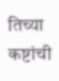तिच्या कष्टांची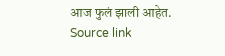आज फुलं झाली आहेत.
Source link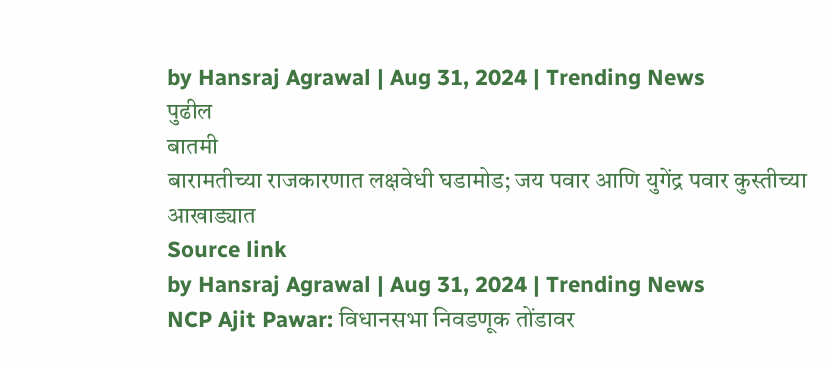by Hansraj Agrawal | Aug 31, 2024 | Trending News
पुढील
बातमी
बारामतीच्या राजकारणात लक्षवेधी घडामोड; जय पवार आणि युगेंद्र पवार कुस्तीच्या आखाड्यात
Source link
by Hansraj Agrawal | Aug 31, 2024 | Trending News
NCP Ajit Pawar: विधानसभा निवडणूक तोंडावर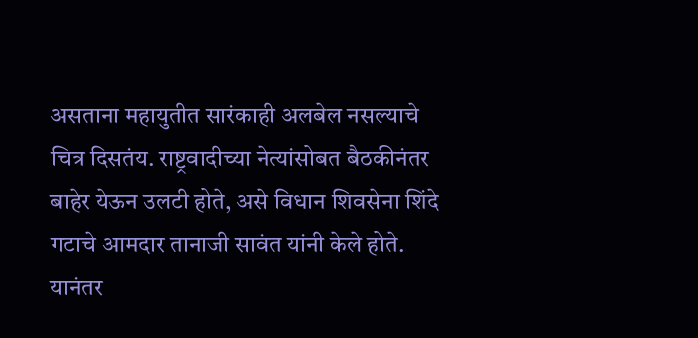असताना महायुतीत सारंकाही अलबेल नसल्याचे चित्र दिसतंय. राष्ट्रवादीच्या नेत्यांसोबत बैठकीनंतर बाहेर येऊन उलटी होते, असे विधान शिवसेना शिंदे गटाचे आमदार तानाजी सावंत यांनी केले होते. यानंतर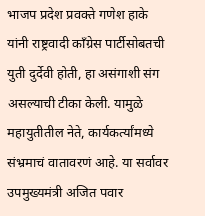भाजप प्रदेश प्रवक्ते गणेश हाके यांनी राष्ट्रवादी काँग्रेस पार्टीसोबतची युती दुर्देवी होती, हा असंगाशी संग असल्याची टीका केली. यामुळे महायुतीतील नेते, कार्यकर्त्यांमध्ये संभ्रमाचं वातावरणं आहे. या सर्वावर उपमुख्यमंत्री अजित पवार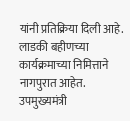यांनी प्रतिक्रिया दिली आहे. लाडकी बहीणच्या कार्यक्रमाच्या निमित्ताने नागपुरात आहेत. उपमुख्यमंत्री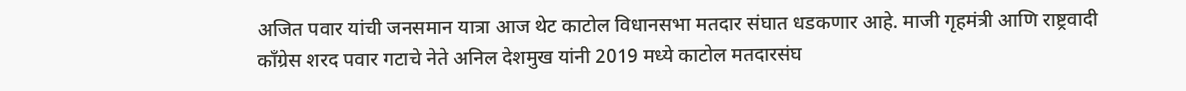अजित पवार यांची जनसमान यात्रा आज थेट काटोल विधानसभा मतदार संघात धडकणार आहे. माजी गृहमंत्री आणि राष्ट्रवादी काँग्रेस शरद पवार गटाचे नेते अनिल देशमुख यांनी 2019 मध्ये काटोल मतदारसंघ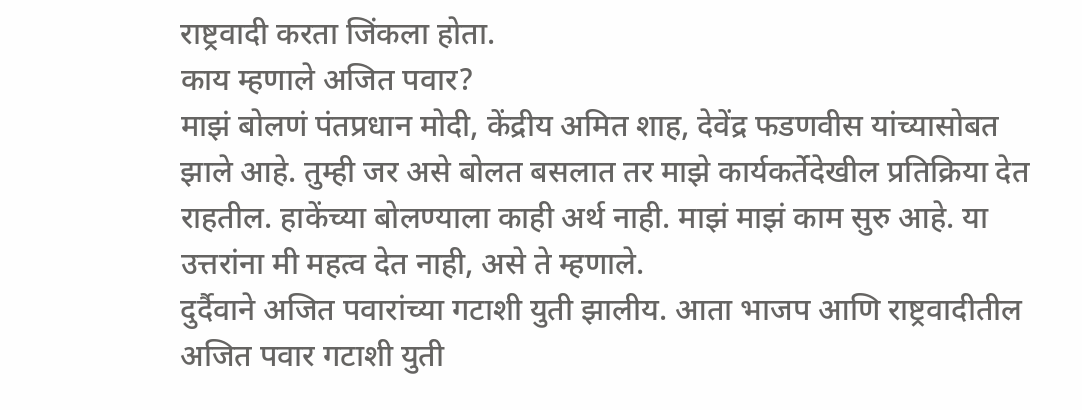राष्ट्रवादी करता जिंकला होता.
काय म्हणाले अजित पवार?
माझं बोलणं पंतप्रधान मोदी, केंद्रीय अमित शाह, देवेंद्र फडणवीस यांच्यासोबत झाले आहे. तुम्ही जर असे बोलत बसलात तर माझे कार्यकर्तेदेखील प्रतिक्रिया देत राहतील. हाकेंच्या बोलण्याला काही अर्थ नाही. माझं माझं काम सुरु आहे. या उत्तरांना मी महत्व देत नाही, असे ते म्हणाले.
दुर्दैवाने अजित पवारांच्या गटाशी युती झालीय. आता भाजप आणि राष्ट्रवादीतील अजित पवार गटाशी युती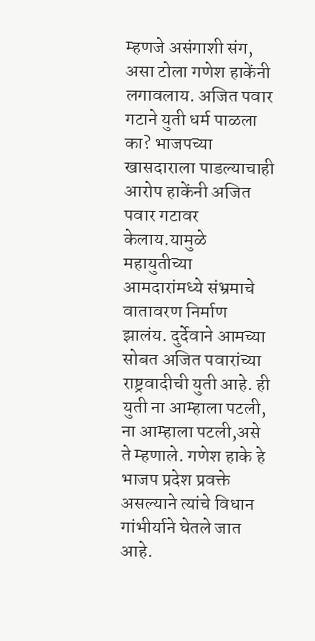म्हणजे असंगाशी संग, असा टोला गणेश हाकेंनी लगावलाय. अजित पवार गटाने युती धर्म पाळला का? भाजपच्या खासदाराला पाडल्याचाही आरोप हाकेंनी अजित पवार गटावर केलाय.यामुळे महायुतीच्या आमदारांमध्ये संभ्रमाचे वातावरण निर्माण झालंय. दुर्देवाने आमच्या सोबत अजित पवारांच्या राष्ट्रवादीची युती आहे. ही युती ना आम्हाला पटली, ना आम्हाला पटली,असे ते म्हणाले. गणेश हाके हे भाजप प्रदेश प्रवक्ते असल्याने त्यांचे विधान गांभीर्याने घेतले जात आहे.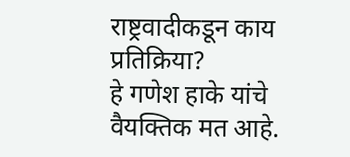राष्ट्रवादीकडून काय प्रतिक्रिया?
हे गणेश हाके यांचे वैयक्तिक मत आहे.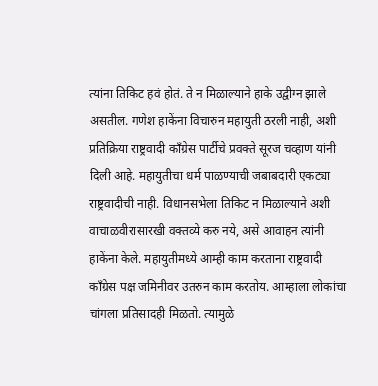त्यांना तिकिट हवं होतं. ते न मिळाल्याने हाके उद्वीग्न झाले असतील. गणेश हाकेंना विचारुन महायुती ठरली नाही, अशी प्रतिक्रिया राष्ट्रवादी काँग्रेस पार्टीचे प्रवक्ते सूरज चव्हाण यांनी दिली आहे. महायुतीचा धर्म पाळण्याची जबाबदारी एकट्या राष्ट्रवादीची नाही. विधानसभेला तिकिट न मिळाल्याने अशी वाचाळवीरासारखी वक्तव्ये करु नये, असे आवाहन त्यांनी हाकेंना केले. महायुतीमध्ये आम्ही काम करताना राष्ट्रवादी काँग्रेस पक्ष जमिनीवर उतरुन काम करतोय. आम्हाला लोकांचा चांगला प्रतिसादही मिळतो. त्यामुळे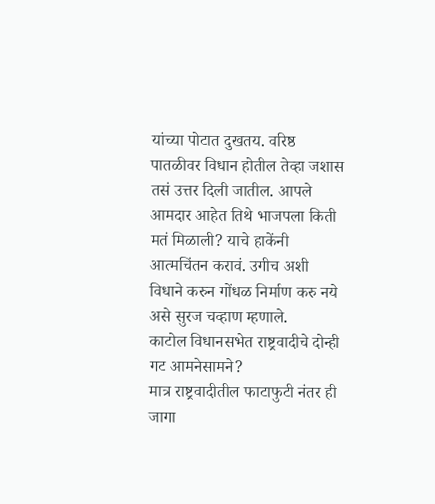यांच्या पोटात दुखतय. वरिष्ठ पातळीवर विधान होतील तेव्हा जशास तसं उत्तर दिली जातील. आपले आमदार आहेत तिथे भाजपला किती मतं मिळाली? याचे हाकेंनी आत्मचिंतन करावं. उगीच अशी विधाने करुन गोंधळ निर्माण करु नये असे सुरज चव्हाण म्हणाले.
काटोल विधानसभेत राष्ट्रवादीचे दोन्ही गट आमनेसामने?
मात्र राष्ट्रवादीतील फाटाफुटी नंतर ही जागा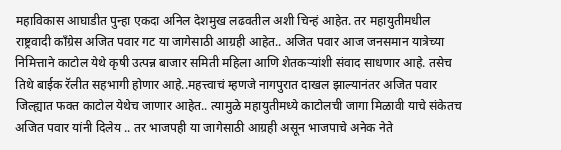महाविकास आघाडीत पुन्हा एकदा अनिल देशमुख लढवतील अशी चिन्हं आहेत. तर महायुतीमधील राष्ट्रवादी काँग्रेस अजित पवार गट या जागेसाठी आग्रही आहेत.. अजित पवार आज जनसमान यात्रेच्या निमित्ताने काटोल येथे कृषी उत्पन्न बाजार समिती महिला आणि शेतकऱ्यांशी संवाद साधणार आहे. तसेच तिथे बाईक रॅलीत सहभागी होणार आहे..महत्त्वाचं म्हणजे नागपुरात दाखल झाल्यानंतर अजित पवार जिल्ह्यात फक्त काटोल येथेच जाणार आहेत.. त्यामुळे महायुतीमध्ये काटोलची जागा मिळावी याचे संकेतच अजित पवार यांनी दिलेय .. तर भाजपही या जागेसाठी आग्रही असून भाजपाचे अनेक नेते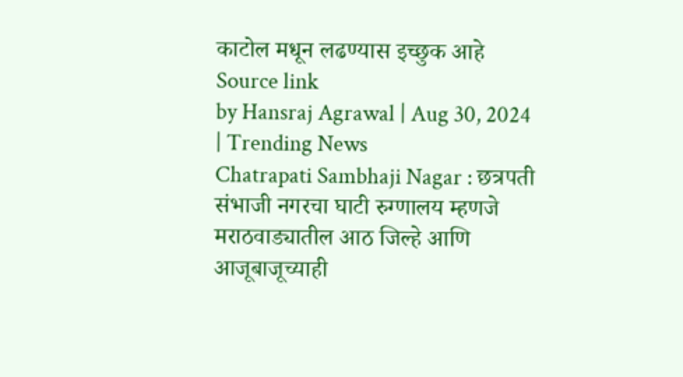काटोल मधून लढण्यास इच्छुक आहे
Source link
by Hansraj Agrawal | Aug 30, 2024 | Trending News
Chatrapati Sambhaji Nagar : छत्रपती संभाजी नगरचा घाटी रुग्णालय म्हणजे मराठवाड्यातील आठ जिल्हे आणि आजूबाजूच्याही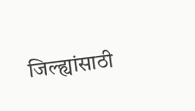जिल्ह्यांसाठी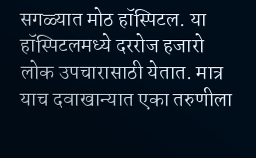सगळ्यात मोठ हॉस्पिटल. या हॉस्पिटलमध्ये दररोज हजारो लोक उपचारासाठी येतात. मात्र याच दवाखान्यात एका तरुणीला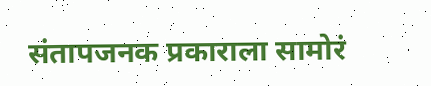संतापजनक प्रकाराला सामोरं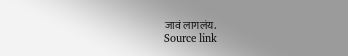जावं लागलंय.
Source link